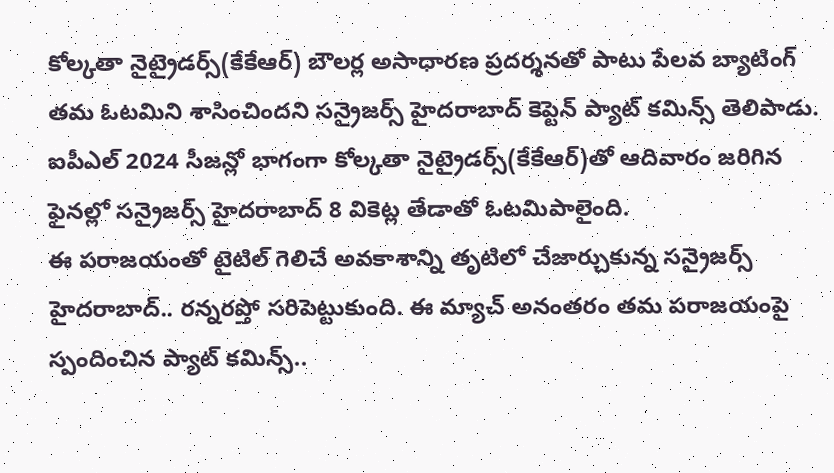కోల్కతా నైట్రైడర్స్(కేకేఆర్) బౌలర్ల అసాధారణ ప్రదర్శనతో పాటు పేలవ బ్యాటింగ్ తమ ఓటమిని శాసించిందని సన్రైజర్స్ హైదరాబాద్ కెప్టెన్ ప్యాట్ కమిన్స్ తెలిపాడు. ఐపీఎల్ 2024 సీజన్లో భాగంగా కోల్కతా నైట్రైడర్స్(కేకేఆర్)తో ఆదివారం జరిగిన ఫైనల్లో సన్రైజర్స్ హైదరాబాద్ 8 వికెట్ల తేడాతో ఓటమిపాలైంది.
ఈ పరాజయంతో టైటిల్ గెలిచే అవకాశాన్ని తృటిలో చేజార్చుకున్న సన్రైజర్స్ హైదరాబాద్.. రన్నరప్తో సరిపెట్టుకుంది. ఈ మ్యాచ్ అనంతరం తమ పరాజయంపై స్పందించిన ప్యాట్ కమిన్స్..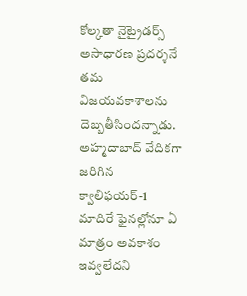కోల్కతా నైట్రైడర్స్ అసాధారణ ప్రదర్శనే తమ విజయవకాశాలను దెబ్బతీసిందన్నాడు. అహ్మదాబాద్ వేదికగా జరిగిన క్వాలిఫయర్-1 మాదిరే ఫైనల్లోనూ ఏ మాత్రం అవకాశం ఇవ్వలేదని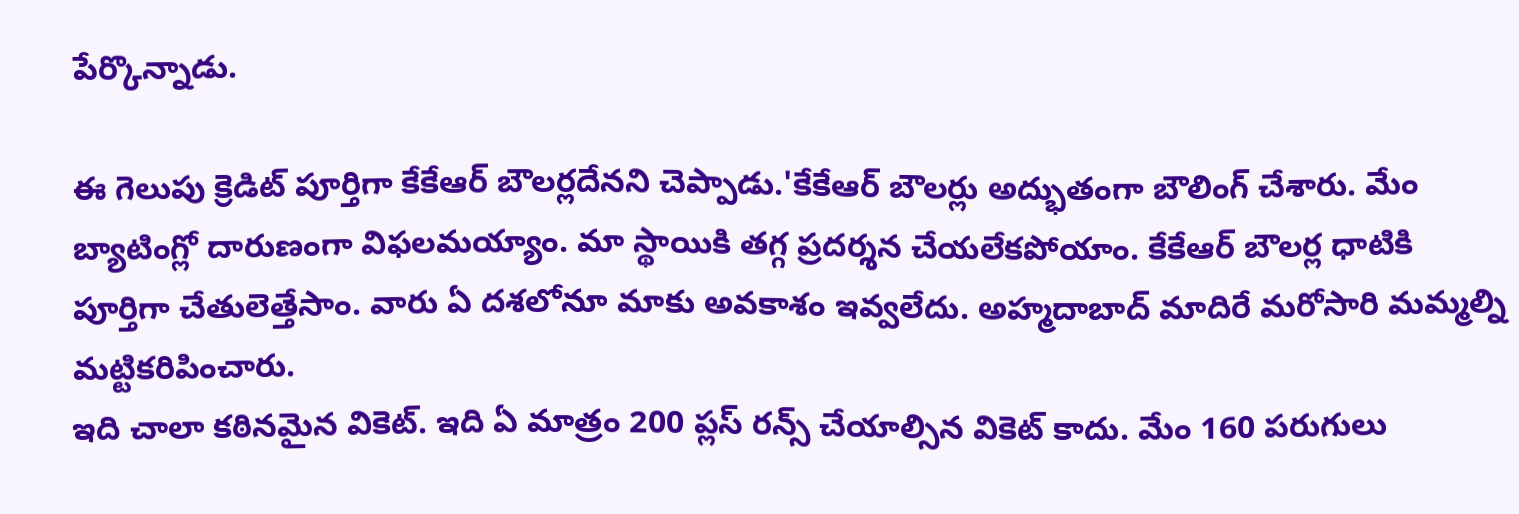పేర్కొన్నాడు.

ఈ గెలుపు క్రెడిట్ పూర్తిగా కేకేఆర్ బౌలర్లదేనని చెప్పాడు.'కేకేఆర్ బౌలర్లు అద్భుతంగా బౌలింగ్ చేశారు. మేం బ్యాటింగ్లో దారుణంగా విఫలమయ్యాం. మా స్థాయికి తగ్గ ప్రదర్శన చేయలేకపోయాం. కేకేఆర్ బౌలర్ల ధాటికి పూర్తిగా చేతులెత్తేసాం. వారు ఏ దశలోనూ మాకు అవకాశం ఇవ్వలేదు. అహ్మదాబాద్ మాదిరే మరోసారి మమ్మల్ని మట్టికరిపించారు.
ఇది చాలా కఠినమైన వికెట్. ఇది ఏ మాత్రం 200 ప్లస్ రన్స్ చేయాల్సిన వికెట్ కాదు. మేం 160 పరుగులు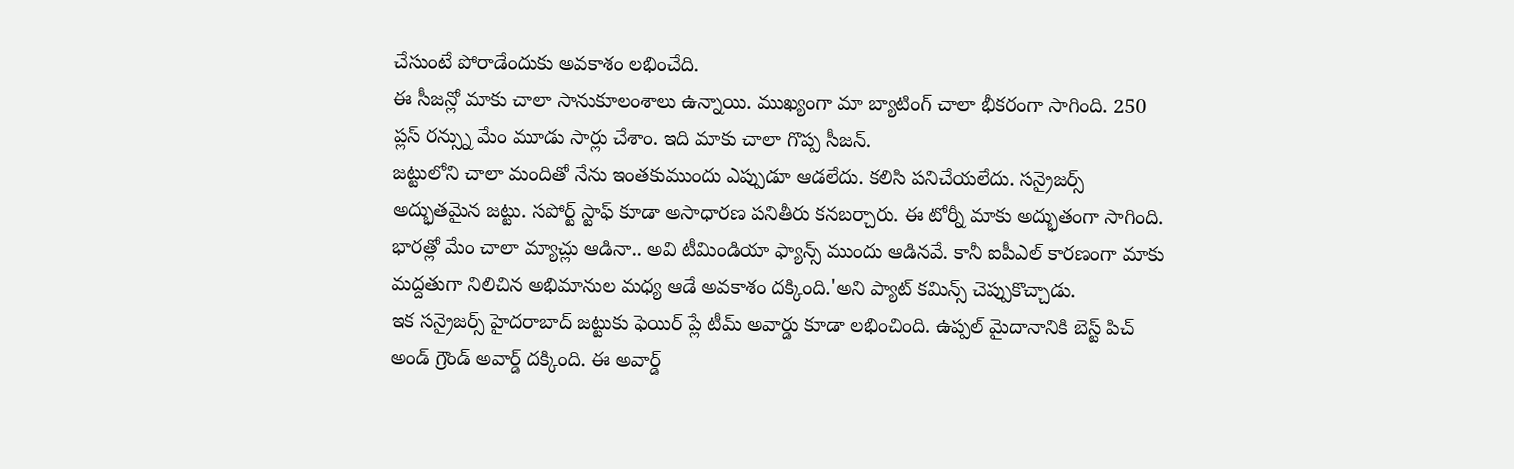చేసుంటే పోరాడేందుకు అవకాశం లభించేది.
ఈ సీజన్లో మాకు చాలా సానుకూలంశాలు ఉన్నాయి. ముఖ్యంగా మా బ్యాటింగ్ చాలా భీకరంగా సాగింది. 250 ప్లస్ రన్స్ను మేం మూడు సార్లు చేశాం. ఇది మాకు చాలా గొప్ప సీజన్.
జట్టులోని చాలా మందితో నేను ఇంతకుముందు ఎప్పుడూ ఆడలేదు. కలిసి పనిచేయలేదు. సన్రైజర్స్ అద్భుతమైన జట్టు. సపోర్ట్ స్టాఫ్ కూడా అసాధారణ పనితీరు కనబర్చారు. ఈ టోర్నీ మాకు అద్భుతంగా సాగింది. భారత్లో మేం చాలా మ్యాచ్లు ఆడినా.. అవి టీమిండియా ఫ్యాన్స్ ముందు ఆడినవే. కానీ ఐపీఎల్ కారణంగా మాకు మద్దతుగా నిలిచిన అభిమానుల మధ్య ఆడే అవకాశం దక్కింది.'అని ప్యాట్ కమిన్స్ చెప్పుకొచ్చాడు.
ఇక సన్రైజర్స్ హైదరాబాద్ జట్టుకు ఫెయిర్ ప్లే టీమ్ అవార్డు కూడా లభించింది. ఉప్పల్ మైదానానికి బెస్ట్ పిచ్ అండ్ గ్రౌండ్ అవార్డ్ దక్కింది. ఈ అవార్డ్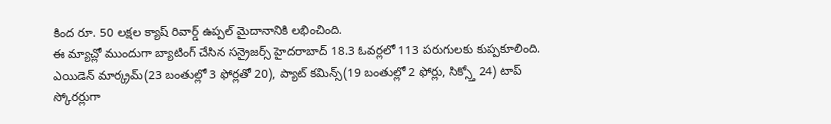కింద రూ. 50 లక్షల క్యాష్ రివార్డ్ ఉప్పల్ మైదానానికి లభించింది.
ఈ మ్యాచ్లో ముందుగా బ్యాటింగ్ చేసిన సన్రైజర్స్ హైదరాబాద్ 18.3 ఓవర్లలో 113 పరుగులకు కుప్పకూలింది. ఎయిడెన్ మార్క్రమ్(23 బంతుల్లో 3 ఫోర్లతో 20), ప్యాట్ కమిన్స్(19 బంతుల్లో 2 ఫోర్లు, సిక్స్తో 24) టాప్ స్కోరర్లుగా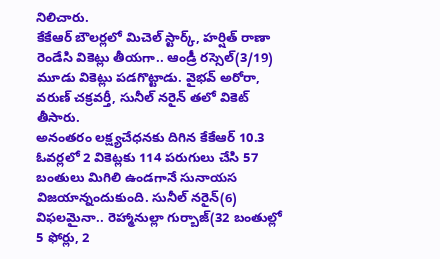నిలిచారు.
కేకేఆర్ బౌలర్లలో మిచెల్ స్టార్క్, హర్షిత్ రాణా రెండేసి వికెట్లు తీయగా.. ఆండ్రీ రస్సెల్(3/19) మూడు వికెట్లు పడగొట్టాడు. వైభవ్ అరోరా, వరుణ్ చక్రవర్తీ, సునీల్ నరైన్ తలో వికెట్ తీసారు.
అనంతరం లక్ష్యచేధనకు దిగిన కేకేఆర్ 10.3 ఓవర్లలో 2 వికెట్లకు 114 పరుగులు చేసి 57 బంతులు మిగిలి ఉండగానే సునాయస విజయాన్నందుకుంది. సునీల్ నరైన్(6) విఫలమైనా.. రెహ్మానుల్లా గుర్బాజ్(32 బంతుల్లో 5 ఫోర్లు, 2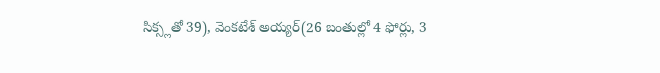సిక్స్లతో 39), వెంకటేశ్ అయ్యర్(26 బంతుల్లో 4 ఫోర్లు, 3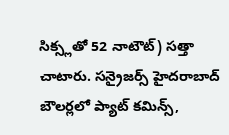సిక్స్లతో 52 నాటౌట్) సత్తా చాటారు. సన్రైజర్స్ హైదరాబాద్ బౌలర్లలో ప్యాట్ కమిన్స్,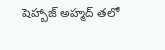షెహ్బాజ్ అహ్మద్ తలో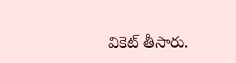వికెట్ తీసారు.